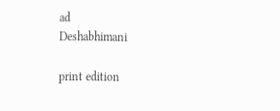ad
Deshabhimani

print edition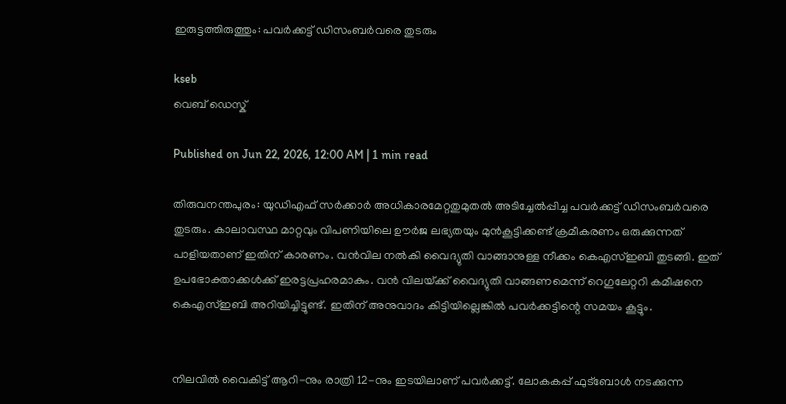ഇരുട്ടത്തിരുത്തും: പവർക്കട്ട്‌ ഡിസംബർവരെ തുടരും

kseb
വെബ് ഡെസ്ക്

Published on Jun 22, 2026, 12:00 AM | 1 min read

തിരുവനന്തപുരം: യുഡിഎഫ്‌ സർക്കാർ അധികാരമേറ്റതുമുതൽ അടിച്ചേൽപ്പിച്ച പവർക്കട്ട്‌ ഡിസംബർവരെ തുടരും. കാലാവസ്ഥ മാറ്റവും വിപണിയിലെ ഉ‍ൗർജ ലഭ്യതയും മുൻകൂട്ടിക്കണ്ട്‌ ക്രമീകരണം ഒരുക്കുന്നത്‌ പാളിയതാണ്‌ ഇതിന്‌ കാരണം. വൻവില നൽകി വൈദ്യുതി വാങ്ങാനുള്ള നീക്കം കെഎസ്‌ഇബി തുടങ്ങി. ഇത്‌ ഉപഭോക്താക്കൾക്ക്‌ ഇരട്ടപ്രഹരമാകും. വൻ വിലയ്‌ക്ക്‌ വൈദ്യുതി വാങ്ങണമെന്ന്‌ റെഗുലേറ്ററി കമീഷനെ കെഎസ്‌ഇബി അറിയിച്ചിട്ടുണ്ട്‌. ഇതിന്‌ അനുവാദം കിട്ടിയില്ലെങ്കിൽ പവർക്കട്ടിന്റെ സമയം കൂട്ടും.


നിലവിൽ വൈകിട്ട്‌ ആറി-നും രാത്രി 12-നും ഇടയിലാണ്‌ പവർക്കട്ട്‌. ലോകകപ്പ്‌ ഫുട്‌ബോൾ നടക്കുന്ന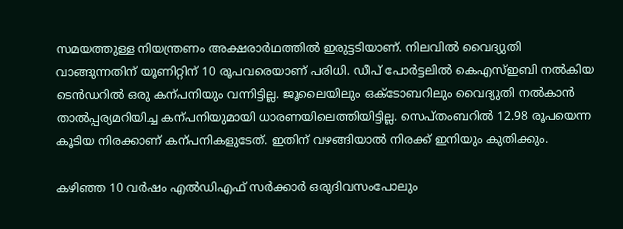സമയത്തുള്ള നിയന്ത്രണം അക്ഷരാർഥത്തിൽ ഇരുട്ടടിയാണ്‌. നിലവിൽ വൈദ്യുതി വാങ്ങുന്നതിന്‌ യൂണിറ്റിന്‌ 10 രൂപവരെയാണ്‌ പരിധി. ഡീപ്‌ പോർട്ടലിൽ കെഎസ്‌ഇബി നൽകിയ ടെൻഡറിൽ ഒരു കന്പനിയും വന്നിട്ടില്ല. ജൂലൈയിലും ഒക്‌ടോബറിലും വൈദ്യുതി നൽകാൻ താൽപ്പര്യമറിയിച്ച കന്പനിയുമായി ധാരണയിലെത്തിയിട്ടില്ല. സെപ്‌തംബറിൽ 12.98 രൂപയെന്ന കൂടിയ നിരക്കാണ്‌ കന്പനികളുടേത്‌. ഇതിന്‌ വഴങ്ങിയാൽ നിരക്ക്‌ ഇനിയും കുതിക്കും.

കഴിഞ്ഞ 10 വർഷം എൽഡിഎഫ്‌ സർക്കാർ ഒരുദിവസംപോലും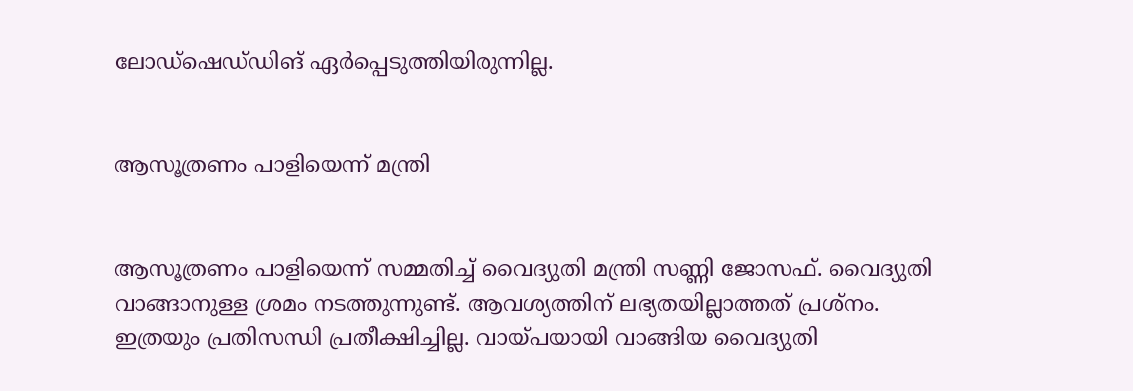ലോഡ്‌ഷെഡ്‌ഡിങ്‌ ഏർപ്പെടുത്തിയിരുന്നില്ല.


ആസൂത്രണം പാളിയെന്ന്‌ മന്ത്രി


ആസൂത്രണം പാളിയെന്ന്‌ സമ്മതിച്ച്‌ വൈദ്യുതി മന്ത്രി സണ്ണി ജോസഫ്‌. വൈദ്യുതി വാങ്ങാനുള്ള ശ്രമം നടത്തുന്നുണ്ട്‌. ആവശ്യത്തിന്‌ ലഭ്യതയില്ലാത്തത്‌ പ്രശ്‌നം. ഇത്രയും പ്രതിസന്ധി പ്രതീക്ഷിച്ചില്ല. വായ്‌പയായി വാങ്ങിയ വൈദ്യുതി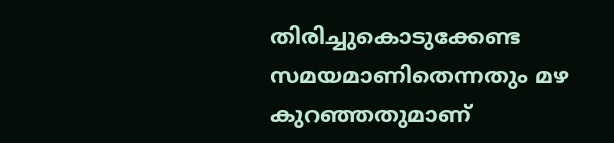തിരിച്ചുകൊടുക്കേണ്ട സമയമാണിതെന്നതും മഴ കുറഞ്ഞതുമാണ്‌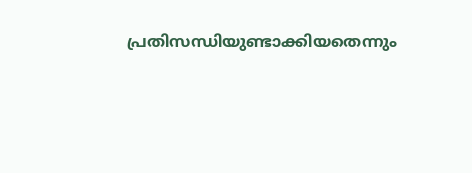പ്രതിസന്ധിയുണ്ടാക്കിയതെന്നും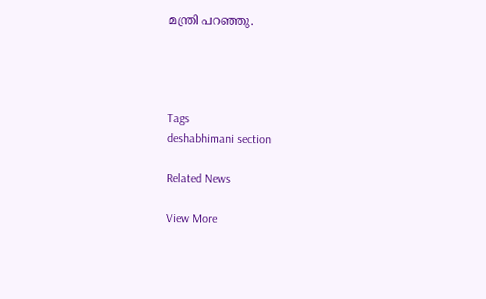മന്ത്രി പറഞ്ഞു.




Tags
deshabhimani section

Related News

View More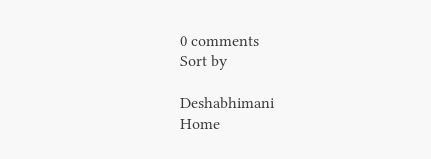0 comments
Sort by

Deshabhimani
Home